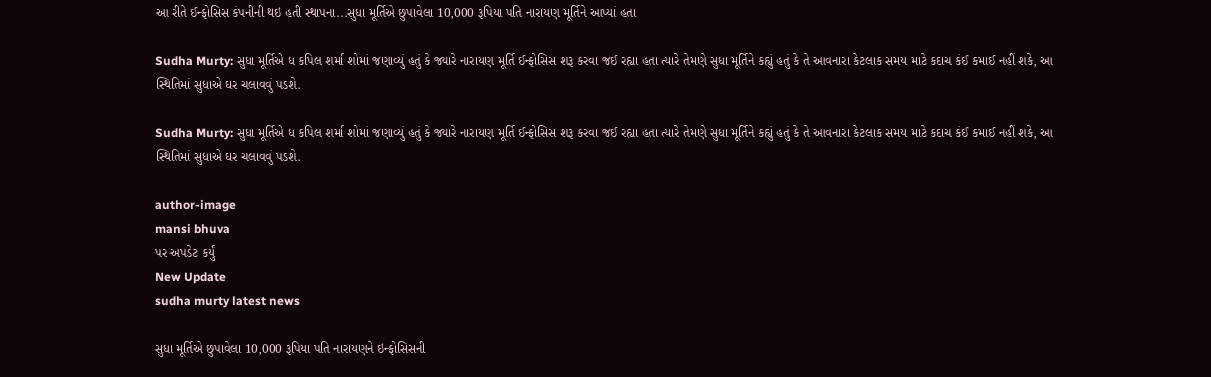આ રીતે ઈન્ફોસિસ કંપનીની થઇ હતી સ્થાપના...સુધા મૂર્તિએ છુપાવેલા 10,000 રૂપિયા પતિ નારાયણ મૂર્તિને આપ્યાં હતા

Sudha Murty: સુધા મૂર્તિએ ધ કપિલ શર્મા શોમાં જણાવ્યું હતું કે જ્યારે નારાયણ મૂર્તિ ઈન્ફોસિસ શરૂ કરવા જઈ રહ્યા હતા ત્યારે તેમણે સુધા મૂર્તિને કહ્યું હતું કે તે આવનારા કેટલાક સમય માટે કદાચ કંઈ કમાઈ નહીં શકે, આ સ્થિતિમાં સુધાએ ઘર ચલાવવું પડશે.

Sudha Murty: સુધા મૂર્તિએ ધ કપિલ શર્મા શોમાં જણાવ્યું હતું કે જ્યારે નારાયણ મૂર્તિ ઈન્ફોસિસ શરૂ કરવા જઈ રહ્યા હતા ત્યારે તેમણે સુધા મૂર્તિને કહ્યું હતું કે તે આવનારા કેટલાક સમય માટે કદાચ કંઈ કમાઈ નહીં શકે, આ સ્થિતિમાં સુધાએ ઘર ચલાવવું પડશે.

author-image
mansi bhuva
પર અપડેટ કર્યું
New Update
sudha murty latest news

સુધા મૂર્તિએ છુપાવેલા 10,000 રૂપિયા પતિ નારાયણને ઇન્ફોસિસની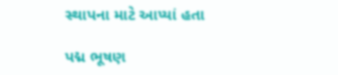સ્થાપના માટે આપ્યાં હતા

પદ્મ ભૂષણ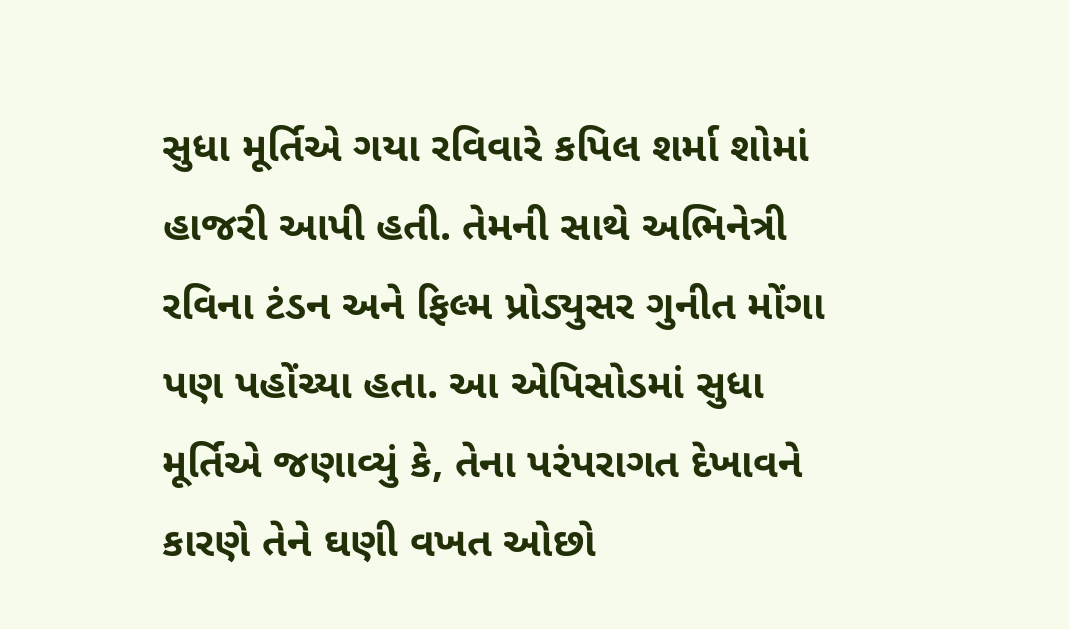સુધા મૂર્તિએ ગયા રવિવારે કપિલ શર્મા શોમાં હાજરી આપી હતી. તેમની સાથે અભિનેત્રી રવિના ટંડન અને ફિલ્મ પ્રોડ્યુસર ગુનીત મોંગા પણ પહોંચ્યા હતા. આ એપિસોડમાં સુધા મૂર્તિએ જણાવ્યું કે, તેના પરંપરાગત દેખાવને કારણે તેને ઘણી વખત ઓછો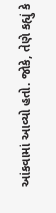આંકવામાં આવ્યો હતો. જોકે, તેણે કહ્યું કે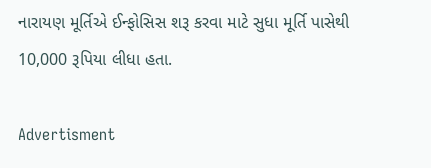નારાયણ મૂર્તિએ ઈન્ફોસિસ શરૂ કરવા માટે સુધા મૂર્તિ પાસેથી 10,000 રૂપિયા લીધા હતા.

Advertisment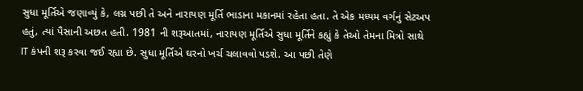સુધા મૂર્તિએ જણાવ્યું કે, લગ્ન પછી તે અને નારાયણ મૂર્તિ ભાડાના મકાનમાં રહેતા હતા. તે એક મધ્યમ વર્ગનું સેટઅપ હતું, ત્યાં પૈસાની અછત હતી. 1981 ની શરૂઆતમાં, નારાયણ મૂર્તિએ સુધા મૂર્તિને કહ્યું કે તેઓ તેમના મિત્રો સાથે IT કંપની શરૂ કરવા જઈ રહ્યા છે. સુધા મૂર્તિએ ઘરનો ખર્ચ ચલાવવો પડશે. આ પછી તેણે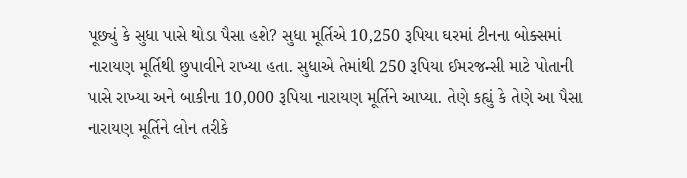પૂછ્યું કે સુધા પાસે થોડા પૈસા હશે? સુધા મૂર્તિએ 10,250 રૂપિયા ઘરમાં ટીનના બોક્સમાં નારાયણ મૂર્તિથી છુપાવીને રાખ્યા હતા. સુધાએ તેમાંથી 250 રૂપિયા ઈમરજન્સી માટે પોતાની પાસે રાખ્યા અને બાકીના 10,000 રૂપિયા નારાયણ મૂર્તિને આપ્યા. તેણે કહ્યું કે તેણે આ પૈસા નારાયણ મૂર્તિને લોન તરીકે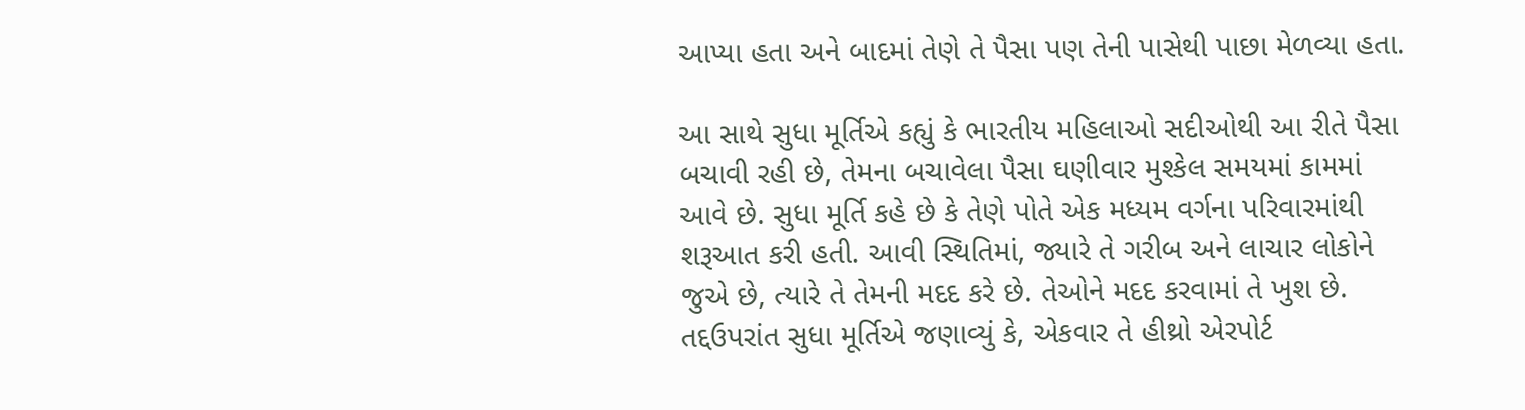આપ્યા હતા અને બાદમાં તેણે તે પૈસા પણ તેની પાસેથી પાછા મેળવ્યા હતા.

આ સાથે સુધા મૂર્તિએ કહ્યું કે ભારતીય મહિલાઓ સદીઓથી આ રીતે પૈસા બચાવી રહી છે, તેમના બચાવેલા પૈસા ઘણીવાર મુશ્કેલ સમયમાં કામમાં આવે છે. સુધા મૂર્તિ કહે છે કે તેણે પોતે એક મધ્યમ વર્ગના પરિવારમાંથી શરૂઆત કરી હતી. આવી સ્થિતિમાં, જ્યારે તે ગરીબ અને લાચાર લોકોને જુએ છે, ત્યારે તે તેમની મદદ કરે છે. તેઓને મદદ કરવામાં તે ખુશ છે. તદ્દઉપરાંત સુધા મૂર્તિએ જણાવ્યું કે, એકવાર તે હીથ્રો એરપોર્ટ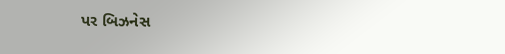પર બિઝનેસ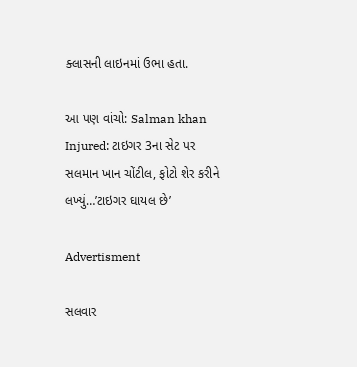ક્લાસની લાઇનમાં ઉભા હતા.

આ પણ વાંચો: Salman khan Injured: ટાઇગર 3ના સેટ પર સલમાન ખાન ચોંટીલ, ફોટો શેર કરીને લખ્યું…’ટાઇગર ઘાયલ છે’

Advertisment

સલવાર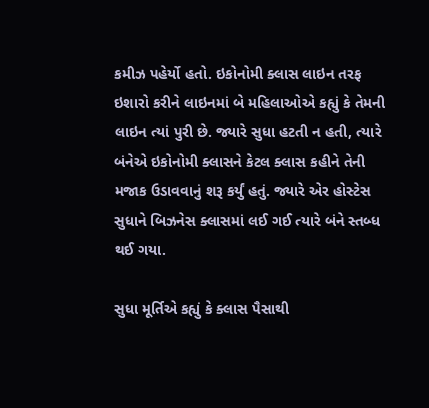કમીઝ પહેર્યો હતો. ઇકોનોમી ક્લાસ લાઇન તરફ ઇશારો કરીને લાઇનમાં બે મહિલાઓએ કહ્યું કે તેમની લાઇન ત્યાં પુરી છે. જ્યારે સુધા હટતી ન હતી, ત્યારે બંનેએ ઇકોનોમી ક્લાસને કેટલ ક્લાસ કહીને તેની મજાક ઉડાવવાનું શરૂ કર્યું હતું. જ્યારે એર હોસ્ટેસ સુધાને બિઝનેસ ક્લાસમાં લઈ ગઈ ત્યારે બંને સ્તબ્ધ થઈ ગયા.

સુધા મૂર્તિએ કહ્યું કે ક્લાસ પૈસાથી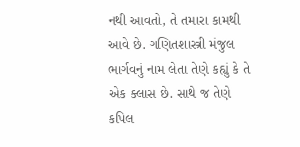નથી આવતો, તે તમારા કામથી આવે છે. ગણિતશાસ્ત્રી મંજુલ ભાર્ગવનું નામ લેતા તેણે કહ્યું કે તે એક ક્લાસ છે. સાથે જ તેણે કપિલ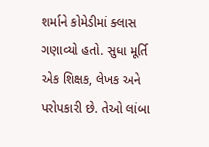શર્માને કોમેડીમાં ક્લાસ ગણાવ્યો હતો. સુધા મૂર્તિ એક શિક્ષક, લેખક અને પરોપકારી છે. તેઓ લાંબા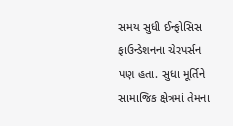સમય સુધી ઈન્ફોસિસ ફાઉન્ડેશનના ચેરપર્સન પણ હતા. સુધા મૂર્તિને સામાજિક ક્ષેત્રમાં તેમના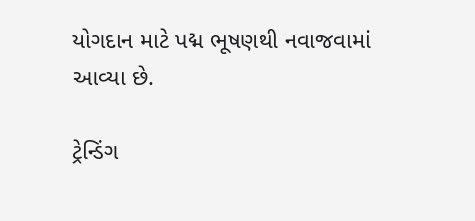યોગદાન માટે પદ્મ ભૂષણથી નવાજવામાં આવ્યા છે.

ટ્રેન્ડિંગ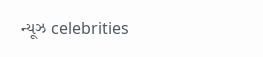ન્યૂઝ celebrities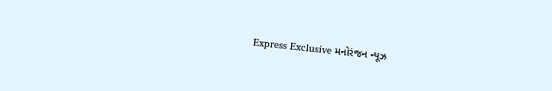Express Exclusive મનોરંજન ન્યૂઝ